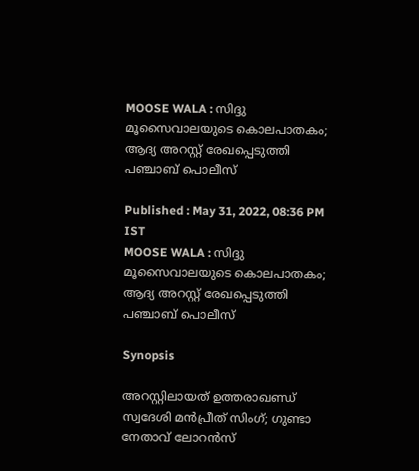MOOSE WALA : സിദ്ദു മൂസൈവാലയുടെ കൊലപാതകം; ആദ്യ അറസ്റ്റ് രേഖപ്പെടുത്തി പഞ്ചാബ് പൊലീസ്

Published : May 31, 2022, 08:36 PM IST
MOOSE WALA : സിദ്ദു മൂസൈവാലയുടെ കൊലപാതകം; ആദ്യ അറസ്റ്റ് രേഖപ്പെടുത്തി പഞ്ചാബ് പൊലീസ്

Synopsis

അറസ്റ്റിലായത് ഉത്തരാഖണ്ഡ് സ്വദേശി മൻപ്രീത് സിംഗ്; ഗുണ്ടാ നേതാവ് ലോറൻസ്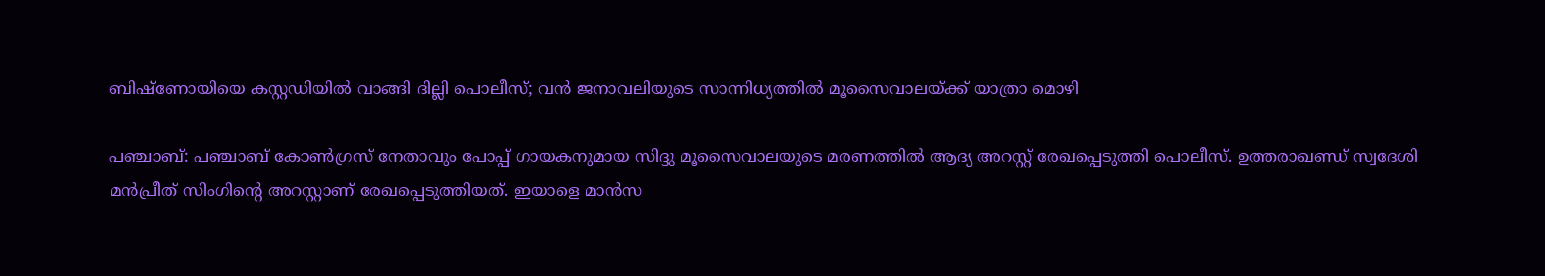ബിഷ്ണോയിയെ കസ്റ്റഡിയിൽ വാങ്ങി ദില്ലി പൊലീസ്; വൻ ജനാവലിയുടെ സാന്നിധ്യത്തിൽ മൂസൈവാലയ്ക്ക് യാത്രാ മൊഴി

പഞ്ചാബ്: പഞ്ചാബ് കോൺഗ്രസ് നേതാവും പോപ്പ് ഗായകനുമായ സിദ്ദു മൂസൈവാലയുടെ മരണത്തിൽ ആദ്യ അറസ്റ്റ് രേഖപ്പെടുത്തി പൊലീസ്. ഉത്തരാഖണ്ഡ് സ്വദേശി മൻപ്രീത് സിംഗിന്റെ അറസ്റ്റാണ് രേഖപ്പെടുത്തിയത്. ഇയാളെ മാൻസ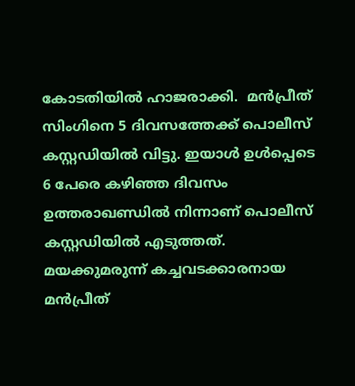കോടതിയിൽ ഹാജരാക്കി.  മൻപ്രീത് സിംഗിനെ 5 ദിവസത്തേക്ക് പൊലീസ് കസ്റ്റഡിയിൽ വിട്ടു. ഇയാൾ ഉൾപ്പെടെ 6 പേരെ കഴിഞ്ഞ ദിവസം ഉത്തരാഖണ്ഡിൽ നിന്നാണ് പൊലീസ് കസ്റ്റഡിയിൽ എടുത്തത്. മയക്കുമരുന്ന് കച്ചവടക്കാരനായ മൻപ്രീത്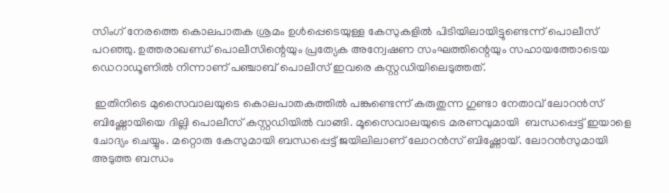സിംഗ് നേരത്തെ കൊലപാതക ശ്രമം ഉൾപ്പെടെയുള്ള കേസുകളിൽ പിടിയിലായിട്ടുണ്ടെന്ന് പൊലീസ് പറഞ്ഞു. ഉത്തരാഖണ്ഡ് പൊലീസിന്റെയും പ്രത്യേക അന്വേഷണ സംഘത്തിന്റെയും സഹായത്തോടെയ ഡെറാഡൂണിൽ നിന്നാണ് പ‌ഞ്ചാബ് പൊലീസ് ഇവരെ കസ്റ്റഡിയിലെടുത്തത്.

 ഇതിനിടെ മുസൈവാലയുടെ കൊലപാതകത്തിൽ പങ്കുണ്ടെന്ന് കരുതുന്ന ഗുണ്ടാ നേതാവ് ലോറൻസ് ബിഷ്ണോയിയെ ദില്ലി പൊലീസ് കസ്റ്റഡിയിൽ വാങ്ങി. മൂസൈവാലയുടെ മരണവുമായി  ബന്ധപ്പെട്ട് ഇയാളെ ചോദ്യം ചെയ്യും. മറ്റൊരു കേസുമായി ബന്ധപ്പെട്ട് ജയിലിലാണ് ലോറൻസ് ബിഷ്ണോയ്. ലോറൻസുമായി അടുത്ത ബന്ധം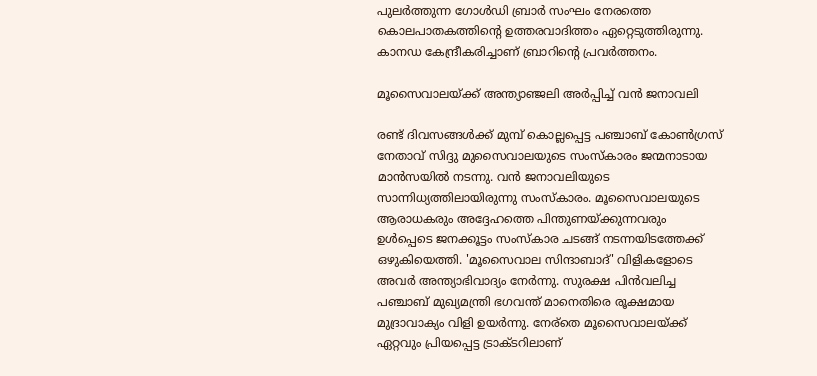പുലർത്തുന്ന ഗോൾഡി ബ്രാർ സംഘം നേരത്തെ കൊലപാതകത്തിന്റെ ഉത്തരവാദിത്തം ഏറ്റെടുത്തിരുന്നു. കാനഡ കേന്ദ്രീകരിച്ചാണ് ബ്രാറിന്റെ പ്രവർത്തനം.

മൂസൈവാലയ്ക്ക് അന്ത്യാഞ്ജലി അർപ്പിച്ച് വൻ ജനാവലി

രണ്ട് ദിവസങ്ങൾക്ക് മുമ്പ് കൊല്ലപ്പെട്ട പഞ്ചാബ് കോൺഗ്രസ് നേതാവ് സിദ്ദു മുസൈവാലയുടെ സംസ്കാരം ജന്മനാടായ മാൻസയിൽ നടന്നു. വൻ ജനാവലിയുടെ സാന്നിധ്യത്തിലായിരുന്നു സംസ്കാരം. മൂസൈവാലയുടെ ആരാധകരും അദ്ദേഹത്തെ പിന്തുണയ്ക്കുന്നവരും ഉൾപ്പെടെ ജനക്കൂട്ടം സംസ്കാര ചടങ്ങ് നടന്നയിടത്തേക്ക് ഒഴുകിയെത്തി. 'മൂസൈവാല സിന്ദാബാദ്' വിളികളോടെ അവർ അന്ത്യാഭിവാദ്യം നേർന്നു. സുരക്ഷ പിൻവലിച്ച പഞ്ചാബ് മുഖ്യമന്ത്രി ഭഗവന്ത് മാനെതിരെ രൂക്ഷമായ മുദ്രാവാക്യം വിളി ഉയർന്നു. നേര്തെ മൂസൈവാലയ്ക്ക് ഏറ്റവും പ്രിയപ്പെട്ട ട്രാക്ടറിലാണ്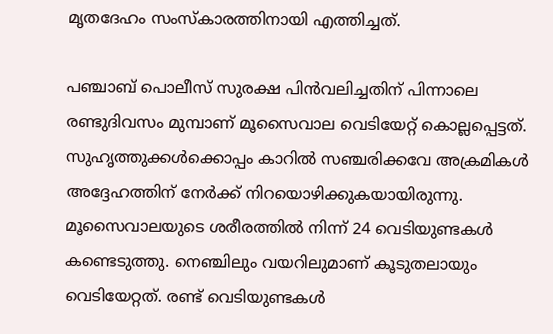മൃതദേഹം സംസ്കാരത്തിനായി എത്തിച്ചത്.

പഞ്ചാബ് പൊലീസ് സുരക്ഷ പിൻവലിച്ചതിന് പിന്നാലെ രണ്ടുദിവസം മുമ്പാണ് മൂസൈവാല വെടിയേറ്റ് കൊല്ലപ്പെട്ടത്. സുഹൃത്തുക്കൾക്കൊപ്പം കാറിൽ സഞ്ചരിക്കവേ അക്രമികൾ അദ്ദേഹത്തിന് നേർക്ക് നിറയൊഴിക്കുകയായിരുന്നു. മൂസൈവാലയുടെ ശരീരത്തിൽ നിന്ന് 24 വെടിയുണ്ടകൾ കണ്ടെടുത്തു. നെഞ്ചിലും വയറിലുമാണ് കൂടുതലായും വെടിയേറ്റത്. രണ്ട് വെടിയുണ്ടകൾ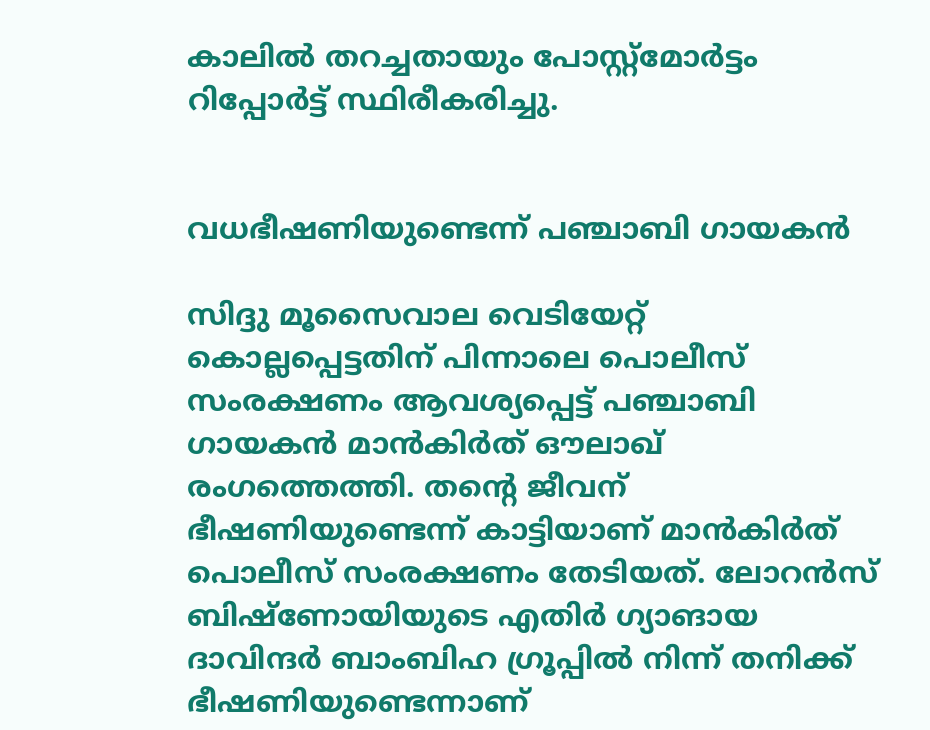കാലിൽ തറച്ചതായും പോസ്റ്റ്മോർട്ടം റിപ്പോർട്ട് സ്ഥിരീകരിച്ചു.


വധഭീഷണിയുണ്ടെന്ന് പഞ്ചാബി ഗായകൻ

സിദ്ദു മൂസൈവാല വെടിയേറ്റ് കൊല്ലപ്പെട്ടതിന് പിന്നാലെ പൊലീസ് സംരക്ഷണം ആവശ്യപ്പെട്ട് പഞ്ചാബി ഗായകൻ മാൻകിർത് ഔലാഖ് രംഗത്തെത്തി. തന്റെ ജീവന് ഭീഷണിയുണ്ടെന്ന് കാട്ടിയാണ് മാൻകിർത് പൊലീസ് സംരക്ഷണം തേടിയത്. ലോറൻസ് ബിഷ്ണോയിയുടെ എതിർ ഗ്യാങായ ദാവിന്ദർ ബാംബിഹ ഗ്രൂപ്പിൽ നിന്ന് തനിക്ക് ഭീഷണിയുണ്ടെന്നാണ്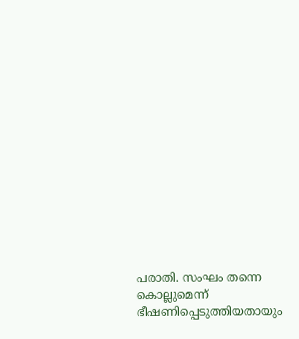പരാതി. സംഘം തന്നെ കൊല്ലുമെന്ന് ഭീഷണിപ്പെടുത്തിയതായും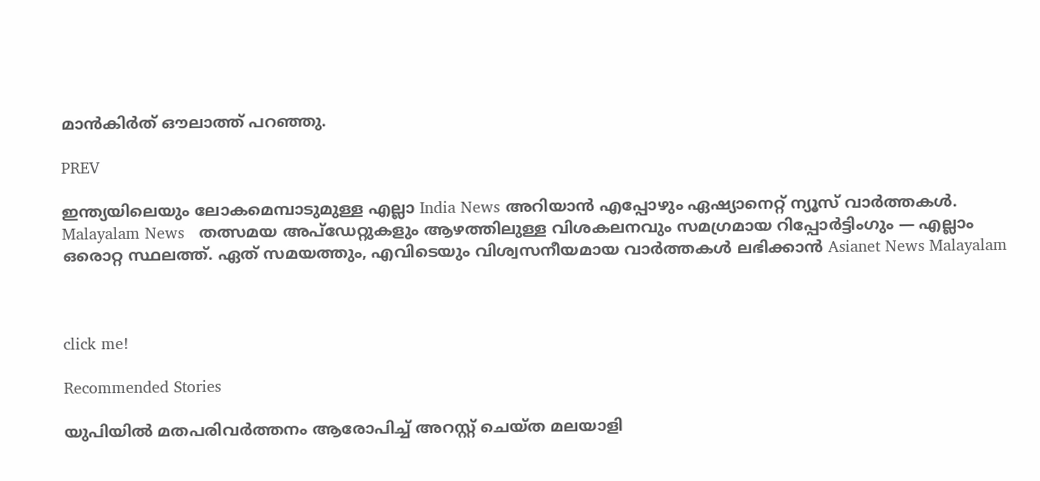മാൻകിർത് ഔലാത്ത് പറ‌ഞ്ഞു.

PREV

ഇന്ത്യയിലെയും ലോകമെമ്പാടുമുള്ള എല്ലാ India News അറിയാൻ എപ്പോഴും ഏഷ്യാനെറ്റ് ന്യൂസ് വാർത്തകൾ. Malayalam News   തത്സമയ അപ്‌ഡേറ്റുകളും ആഴത്തിലുള്ള വിശകലനവും സമഗ്രമായ റിപ്പോർട്ടിംഗും — എല്ലാം ഒരൊറ്റ സ്ഥലത്ത്. ഏത് സമയത്തും, എവിടെയും വിശ്വസനീയമായ വാർത്തകൾ ലഭിക്കാൻ Asianet News Malayalam



click me!

Recommended Stories

യുപിയിൽ മതപരിവർത്തനം ആരോപിച്ച് അറസ്റ്റ് ചെയ്ത മലയാളി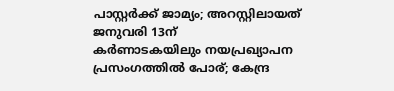പാസ്റ്റർക്ക് ജാമ്യം‌; അറസ്റ്റിലായത് ജനുവരി 13ന്
കർണാടകയിലും നയപ്രഖ്യാപന പ്രസംഗത്തിൽ പോര്; കേന്ദ്ര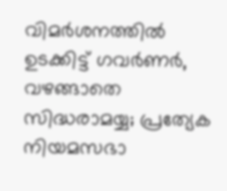വിമർശനത്തിൽ ഉടക്കിട്ട് ഗവർണർ, വഴങ്ങാതെ സിദ്ധരാമയ്യ; പ്രത്യേക നിയമസഭാ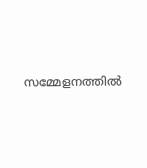സമ്മേളനത്തിൽ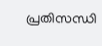പ്രതിസന്ധി